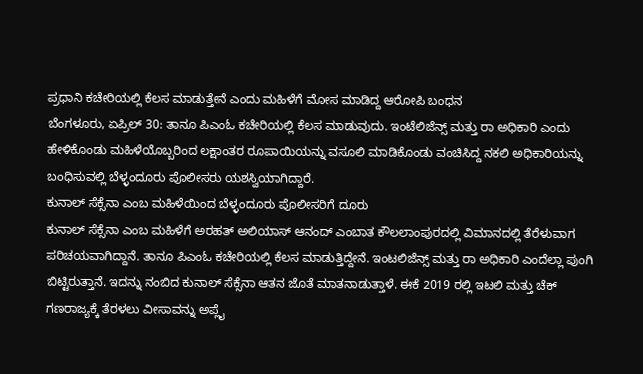ಪ್ರಧಾನಿ ಕಚೇರಿಯಲ್ಲಿ ಕೆಲಸ ಮಾಡುತ್ತೇನೆ ಎಂದು ಮಹಿಳೆಗೆ ಮೋಸ ಮಾಡಿದ್ದ ಆರೋಪಿ ಬಂಧನ
ಬೆಂಗಳೂರು, ಏಪ್ರಿಲ್ 30: ತಾನೂ ಪಿಎಂಓ ಕಚೇರಿಯಲ್ಲಿ ಕೆಲಸ ಮಾಡುವುದು. ಇಂಟೆಲಿಜೆನ್ಸ್ ಮತ್ತು ರಾ ಅಧಿಕಾರಿ ಎಂದು ಹೇಳಿಕೊಂಡು ಮಹಿಳೆಯೊಬ್ಬರಿಂದ ಲಕ್ಷಾಂತರ ರೂಪಾಯಿಯನ್ನು ವಸೂಲಿ ಮಾಡಿಕೊಂಡು ವಂಚಿಸಿದ್ದ ನಕಲಿ ಅಧಿಕಾರಿಯನ್ನು ಬಂಧಿಸುವಲ್ಲಿ ಬೆಳ್ಳಂದೂರು ಪೊಲೀಸರು ಯಶಸ್ವಿಯಾಗಿದ್ದಾರೆ.
ಕುನಾಲ್ ಸೆಕ್ಸೆನಾ ಎಂಬ ಮಹಿಳೆಯಿಂದ ಬೆಳ್ಳಂದೂರು ಪೊಲೀಸರಿಗೆ ದೂರು
ಕುನಾಲ್ ಸೆಕ್ಸೆನಾ ಎಂಬ ಮಹಿಳೆಗೆ ಅರಹತ್ ಅಲಿಯಾಸ್ ಆನಂದ್ ಎಂಬಾತ ಕೌಲಲಾಂಪುರದಲ್ಲಿ ವಿಮಾನದಲ್ಲಿ ತೆರೆಳುವಾಗ ಪರಿಚಯವಾಗಿದ್ದಾನೆ. ತಾನೂ ಪಿಎಂಓ ಕಚೇರಿಯಲ್ಲಿ ಕೆಲಸ ಮಾಡುತ್ತಿದ್ದೇನೆ. ಇಂಟಲಿಜೆನ್ಸ್ ಮತ್ತು ರಾ ಅಧಿಕಾರಿ ಎಂದೆಲ್ಲಾ ಪುಂಗಿ ಬಿಟ್ಟಿರುತ್ತಾನೆ. ಇದನ್ನು ನಂಬಿದ ಕುನಾಲ್ ಸೆಕ್ಸೆನಾ ಆತನ ಜೊತೆ ಮಾತನಾಡುತ್ತಾಳೆ. ಈಕೆ 2019 ರಲ್ಲಿ ಇಟಲಿ ಮತ್ತು ಚೆಕ್ ಗಣರಾಜ್ಯಕ್ಕೆ ತೆರಳಲು ವೀಸಾವನ್ನು ಅಪ್ಲೈ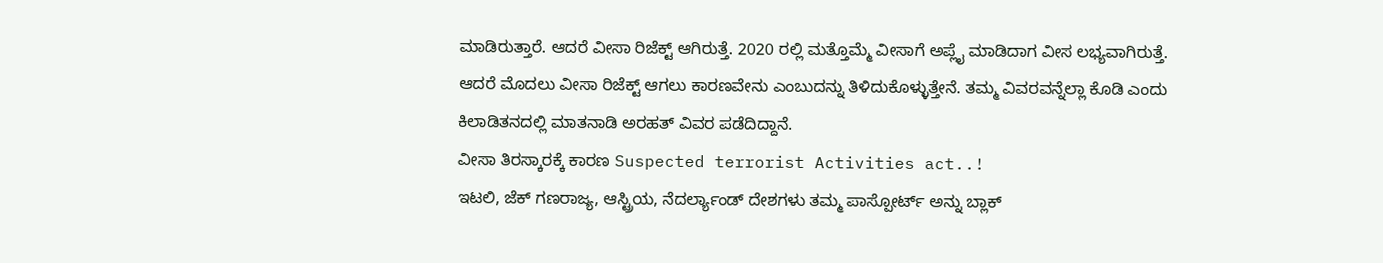ಮಾಡಿರುತ್ತಾರೆ. ಆದರೆ ವೀಸಾ ರಿಜೆಕ್ಟ್ ಆಗಿರುತ್ತೆ. 2020 ರಲ್ಲಿ ಮತ್ತೊಮ್ಮೆ ವೀಸಾಗೆ ಅಪ್ಲೈ ಮಾಡಿದಾಗ ವೀಸ ಲಭ್ಯವಾಗಿರುತ್ತೆ. ಆದರೆ ಮೊದಲು ವೀಸಾ ರಿಜೆಕ್ಟ್ ಆಗಲು ಕಾರಣವೇನು ಎಂಬುದನ್ನು ತಿಳಿದುಕೊಳ್ಳುತ್ತೇನೆ. ತಮ್ಮ ವಿವರವನ್ನೆಲ್ಲಾ ಕೊಡಿ ಎಂದು ಕಿಲಾಡಿತನದಲ್ಲಿ ಮಾತನಾಡಿ ಅರಹತ್ ವಿವರ ಪಡೆದಿದ್ದಾನೆ.
ವೀಸಾ ತಿರಸ್ಕಾರಕ್ಕೆ ಕಾರಣ Suspected terrorist Activities act..!
ಇಟಲಿ, ಜೆಕ್ ಗಣರಾಜ್ಯ, ಆಸ್ಟ್ರಿಯ, ನೆದರ್ಲ್ಯಾಂಡ್ ದೇಶಗಳು ತಮ್ಮ ಪಾಸ್ಪೋರ್ಟ್ ಅನ್ನು ಬ್ಲಾಕ್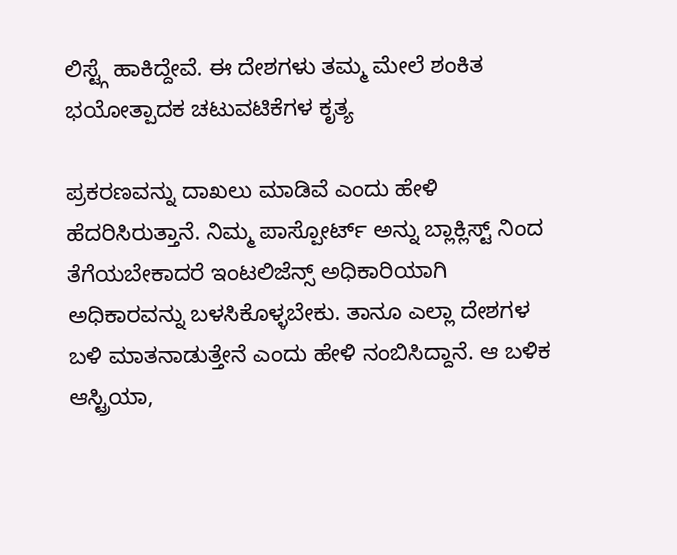ಲಿಸ್ಟ್ಗೆ ಹಾಕಿದ್ದೇವೆ. ಈ ದೇಶಗಳು ತಮ್ಮ ಮೇಲೆ ಶಂಕಿತ ಭಯೋತ್ಪಾದಕ ಚಟುವಟಿಕೆಗಳ ಕೃತ್ಯ

ಪ್ರಕರಣವನ್ನು ದಾಖಲು ಮಾಡಿವೆ ಎಂದು ಹೇಳಿ ಹೆದರಿಸಿರುತ್ತಾನೆ. ನಿಮ್ಮ ಪಾಸ್ಪೋರ್ಟ್ ಅನ್ನು ಬ್ಲಾಕ್ಲಿಸ್ಟ್ ನಿಂದ ತೆಗೆಯಬೇಕಾದರೆ ಇಂಟಲಿಜೆನ್ಸ್ ಅಧಿಕಾರಿಯಾಗಿ ಅಧಿಕಾರವನ್ನು ಬಳಸಿಕೊಳ್ಳಬೇಕು. ತಾನೂ ಎಲ್ಲಾ ದೇಶಗಳ ಬಳಿ ಮಾತನಾಡುತ್ತೇನೆ ಎಂದು ಹೇಳಿ ನಂಬಿಸಿದ್ದಾನೆ. ಆ ಬಳಿಕ ಆಸ್ಟ್ರಿಯಾ,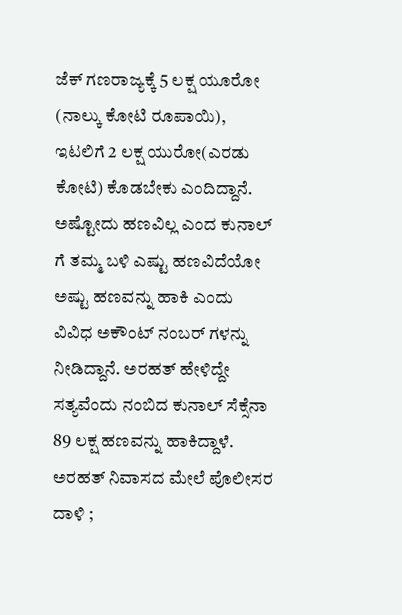ಜೆಕ್ ಗಣರಾಜ್ಯಕ್ಕೆ 5 ಲಕ್ಷ ಯೂರೋ (ನಾಲ್ಕು ಕೋಟಿ ರೂಪಾಯಿ), ಇಟಲಿಗೆ 2 ಲಕ್ಷ ಯುರೋ(ಎರಡು ಕೋಟಿ) ಕೊಡಬೇಕು ಎಂದಿದ್ದಾನೆ. ಅಷ್ಟೋದು ಹಣವಿಲ್ಲ ಎಂದ ಕುನಾಲ್ ಗೆ ತಮ್ಮ ಬಳಿ ಎಷ್ಟು ಹಣವಿದೆಯೋ ಅಷ್ಟು ಹಣವನ್ನು ಹಾಕಿ ಎಂದು ವಿವಿಧ ಅಕೌಂಟ್ ನಂಬರ್ ಗಳನ್ನು ನೀಡಿದ್ದಾನೆ. ಅರಹತ್ ಹೇಳಿದ್ದೇ ಸತ್ಯವೆಂದು ನಂಬಿದ ಕುನಾಲ್ ಸೆಕ್ಸೆನಾ 89 ಲಕ್ಷ ಹಣವನ್ನು ಹಾಕಿದ್ದಾಳೆ.
ಅರಹತ್ ನಿವಾಸದ ಮೇಲೆ ಪೊಲೀಸರ ದಾಳಿ ;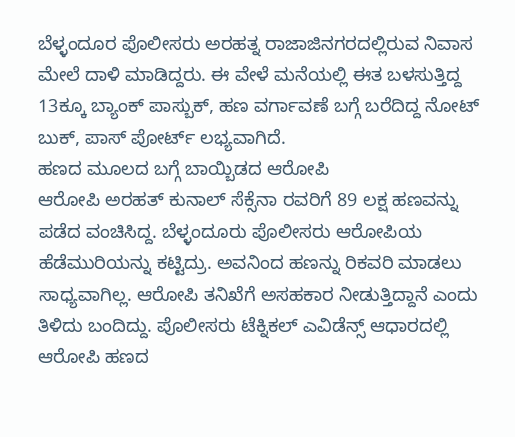ಬೆಳ್ಳಂದೂರ ಪೊಲೀಸರು ಅರಹತ್ನ ರಾಜಾಜಿನಗರದಲ್ಲಿರುವ ನಿವಾಸ ಮೇಲೆ ದಾಳಿ ಮಾಡಿದ್ದರು. ಈ ವೇಳೆ ಮನೆಯಲ್ಲಿ ಈತ ಬಳಸುತ್ತಿದ್ದ 13ಕ್ಕೂ ಬ್ಯಾಂಕ್ ಪಾಸ್ಬುಕ್, ಹಣ ವರ್ಗಾವಣೆ ಬಗ್ಗೆ ಬರೆದಿದ್ದ ನೋಟ್ ಬುಕ್, ಪಾಸ್ ಪೋರ್ಟ್ ಲಭ್ಯವಾಗಿದೆ.
ಹಣದ ಮೂಲದ ಬಗ್ಗೆ ಬಾಯ್ಬಿಡದ ಆರೋಪಿ
ಆರೋಪಿ ಅರಹತ್ ಕುನಾಲ್ ಸೆಕ್ಸೆನಾ ರವರಿಗೆ 89 ಲಕ್ಷ ಹಣವನ್ನು ಪಡೆದ ವಂಚಿಸಿದ್ದ. ಬೆಳ್ಳಂದೂರು ಪೊಲೀಸರು ಆರೋಪಿಯ ಹೆಡೆಮುರಿಯನ್ನು ಕಟ್ಟಿದ್ರು. ಅವನಿಂದ ಹಣನ್ನು ರಿಕವರಿ ಮಾಡಲು ಸಾಧ್ಯವಾಗಿಲ್ಲ. ಆರೋಪಿ ತನಿಖೆಗೆ ಅಸಹಕಾರ ನೀಡುತ್ತಿದ್ದಾನೆ ಎಂದು ತಿಳಿದು ಬಂದಿದ್ದು. ಪೊಲೀಸರು ಟೆಕ್ನಿಕಲ್ ಎವಿಡೆನ್ಸ್ ಆಧಾರದಲ್ಲಿ ಆರೋಪಿ ಹಣದ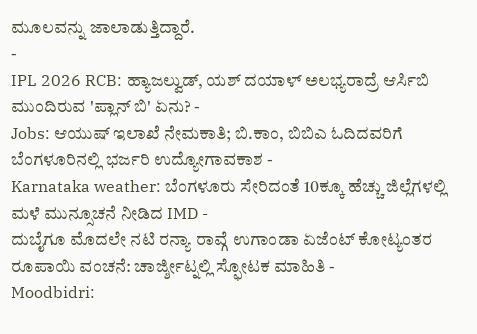ಮೂಲವನ್ನು ಜಾಲಾಡುತ್ತಿದ್ದಾರೆ.
-
IPL 2026 RCB: ಹ್ಯಾಜಲ್ವುಡ್, ಯಶ್ ದಯಾಳ್ ಅಲಭ್ಯರಾದ್ರೆ ಆರ್ಸಿಬಿ ಮುಂದಿರುವ 'ಪ್ಲಾನ್ ಬಿ' ಏನು? -
Jobs: ಆಯುಷ್ ಇಲಾಖೆ ನೇಮಕಾತಿ; ಬಿ.ಕಾಂ, ಬಿಬಿಎ ಓದಿದವರಿಗೆ ಬೆಂಗಳೂರಿನಲ್ಲಿ ಭರ್ಜರಿ ಉದ್ಯೋಗಾವಕಾಶ -
Karnataka weather: ಬೆಂಗಳೂರು ಸೇರಿದಂತೆ 10ಕ್ಕೂ ಹೆಚ್ಚು ಜಿಲ್ಲೆಗಳಲ್ಲಿ ಮಳೆ ಮುನ್ಸೂಚನೆ ನೀಡಿದ IMD -
ದುಬೈಗೂ ಮೊದಲೇ ನಟಿ ರನ್ಯಾ ರಾವ್ಗೆ ಉಗಾಂಡಾ ಏಜೆಂಟ್ ಕೋಟ್ಯಂತರ ರೂಪಾಯಿ ವಂಚನೆ: ಚಾರ್ಜ್ಶೀಟ್ನಲ್ಲಿ ಸ್ಫೋಟಕ ಮಾಹಿತಿ -
Moodbidri: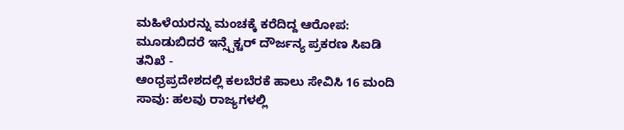ಮಹಿಳೆಯರನ್ನು ಮಂಚಕ್ಕೆ ಕರೆದಿದ್ದ ಆರೋಪ: ಮೂಡುಬಿದರೆ ಇನ್ಸ್ಪೆಕ್ಟರ್ ದೌರ್ಜನ್ಯ ಪ್ರಕರಣ ಸಿಐಡಿ ತನಿಖೆ -
ಆಂಧ್ರಪ್ರದೇಶದಲ್ಲಿ ಕಲಬೆರಕೆ ಹಾಲು ಸೇವಿಸಿ 16 ಮಂದಿ ಸಾವು: ಹಲವು ರಾಜ್ಯಗಳಲ್ಲಿ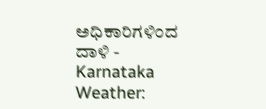ಅಧಿಕಾರಿಗಳಿಂದ ದಾಳಿ -
Karnataka Weather: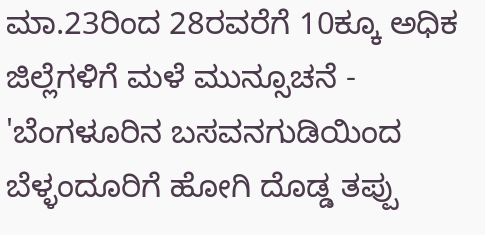ಮಾ.23ರಿಂದ 28ರವರೆಗೆ 10ಕ್ಕೂ ಅಧಿಕ ಜಿಲ್ಲೆಗಳಿಗೆ ಮಳೆ ಮುನ್ಸೂಚನೆ -
'ಬೆಂಗಳೂರಿನ ಬಸವನಗುಡಿಯಿಂದ ಬೆಳ್ಳಂದೂರಿಗೆ ಹೋಗಿ ದೊಡ್ಡ ತಪ್ಪು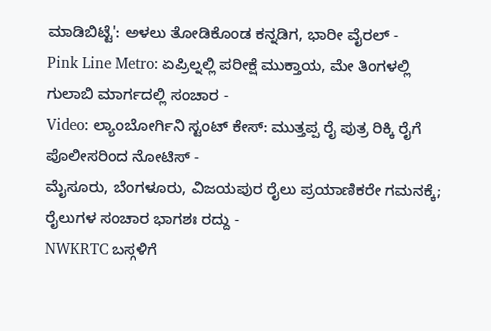ಮಾಡಿಬಿಟ್ಟೆ': ಅಳಲು ತೋಡಿಕೊಂಡ ಕನ್ನಡಿಗ, ಭಾರೀ ವೈರಲ್ -
Pink Line Metro: ಏಪ್ರಿಲ್ನಲ್ಲಿ ಪರೀಕ್ಷೆ ಮುಕ್ತಾಯ, ಮೇ ತಿಂಗಳಲ್ಲಿ ಗುಲಾಬಿ ಮಾರ್ಗದಲ್ಲಿ ಸಂಚಾರ -
Video: ಲ್ಯಾಂಬೋರ್ಗಿನಿ ಸ್ಟಂಟ್ ಕೇಸ್: ಮುತ್ತಪ್ಪ ರೈ ಪುತ್ರ ರಿಕ್ಕಿ ರೈಗೆ ಪೊಲೀಸರಿಂದ ನೋಟಿಸ್ -
ಮೈಸೂರು, ಬೆಂಗಳೂರು, ವಿಜಯಪುರ ರೈಲು ಪ್ರಯಾಣಿಕರೇ ಗಮನಕ್ಕೆ; ರೈಲುಗಳ ಸಂಚಾರ ಭಾಗಶಃ ರದ್ದು -
NWKRTC ಬಸ್ಗಳಿಗೆ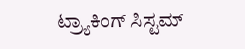ಟ್ರ್ಯಾಕಿಂಗ್ ಸಿಸ್ಟಮ್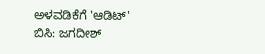ಅಳವಡಿಕೆಗೆ 'ಆಡಿಟ್' ಬಿಸಿ: ಜಗದೀಶ್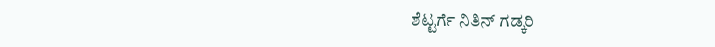ಶೆಟ್ಟರ್ಗೆ ನಿತಿನ್ ಗಡ್ಕರಿ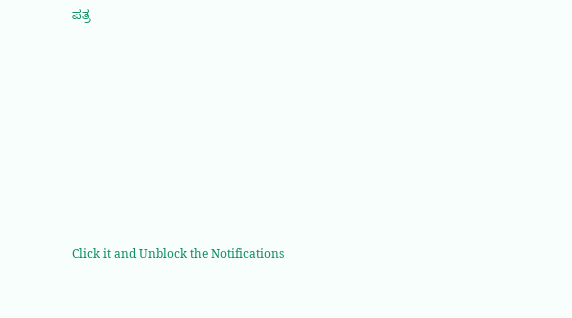ಪತ್ರ












Click it and Unblock the Notifications